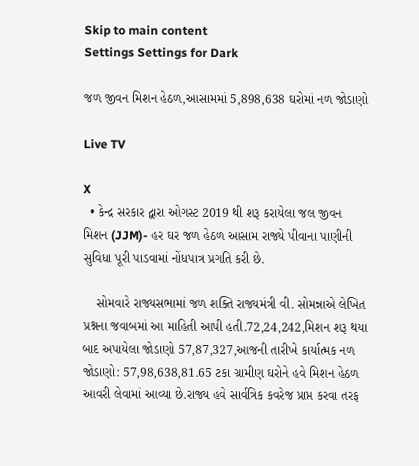Skip to main content
Settings Settings for Dark

જળ જીવન મિશન હેઠળ,આસામમાં 5,898,638 ઘરોમાં નળ જોડાણો

Live TV

X
  • કેન્દ્ર સરકાર દ્વારા ઓગસ્ટ 2019 થી શરૂ કરાયેલા જલ જીવન મિશન (JJM)- હર ઘર જળ હેઠળ આસામ રાજ્યે પીવાના પાણીની સુવિધા પૂરી પાડવામાં નોંધપાત્ર પ્રગતિ કરી છે.

    સોમવારે રાજ્યસભામાં જળ શક્તિ રાજ્યમંત્રી વી. સોમન્નાએ લેખિત પ્રશ્નના જવાબમાં આ માહિતી આપી હતી.72,24,242,મિશન શરૂ થયા બાદ અપાયેલા જોડાણો 57,87,327,આજની તારીખે કાર્યાત્મક નળ જોડાણો: 57,98,638,81.65 ટકા ગ્રામીણ ઘરોને હવે મિશન હેઠળ આવરી લેવામાં આવ્યા છે.રાજ્ય હવે સાર્વત્રિક કવરેજ પ્રાપ્ત કરવા તરફ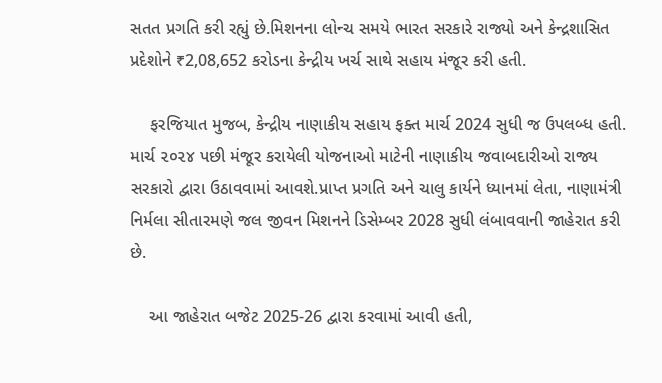સતત પ્રગતિ કરી રહ્યું છે.મિશનના લોન્ચ સમયે ભારત સરકારે રાજ્યો અને કેન્દ્રશાસિત પ્રદેશોને ₹2,08,652 કરોડના કેન્દ્રીય ખર્ચ સાથે સહાય મંજૂર કરી હતી.

    ફરજિયાત મુજબ, કેન્દ્રીય નાણાકીય સહાય ફક્ત માર્ચ 2024 સુધી જ ઉપલબ્ધ હતી. માર્ચ ૨૦૨૪ પછી મંજૂર કરાયેલી યોજનાઓ માટેની નાણાકીય જવાબદારીઓ રાજ્ય સરકારો દ્વારા ઉઠાવવામાં આવશે.પ્રાપ્ત પ્રગતિ અને ચાલુ કાર્યને ધ્યાનમાં લેતા, નાણામંત્રી નિર્મલા સીતારમણે જલ જીવન મિશનને ડિસેમ્બર 2028 સુધી લંબાવવાની જાહેરાત કરી છે.

    આ જાહેરાત બજેટ 2025-26 દ્વારા કરવામાં આવી હતી,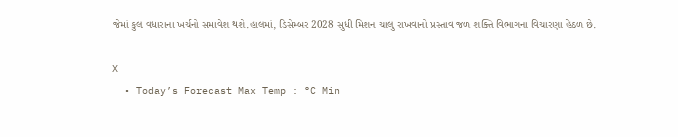જેમાં કુલ વધારાના ખર્ચનો સમાવેશ થશે.હાલમાં, ડિસેમ્બર 2028 સુધી મિશન ચાલુ રાખવાનો પ્રસ્તાવ જળ શક્તિ વિભાગના વિચારણા હેઠળ છે.

X
  • Today’s Forecast Max Temp : °C Min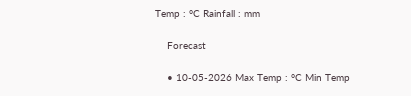Temp : °C Rainfall : mm

    Forecast

    • 10-05-2026 Max Temp : °C Min Temp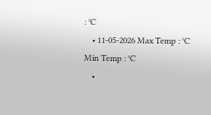: °C
    • 11-05-2026 Max Temp : °C Min Temp : °C
    •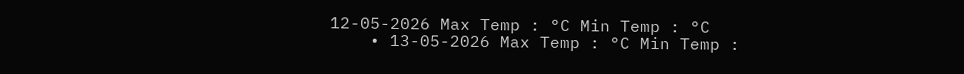12-05-2026 Max Temp : °C Min Temp : °C
    • 13-05-2026 Max Temp : °C Min Temp :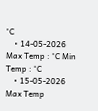°C
    • 14-05-2026 Max Temp : °C Min Temp : °C
    • 15-05-2026 Max Temp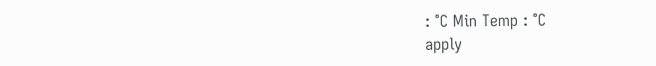: °C Min Temp : °C
apply